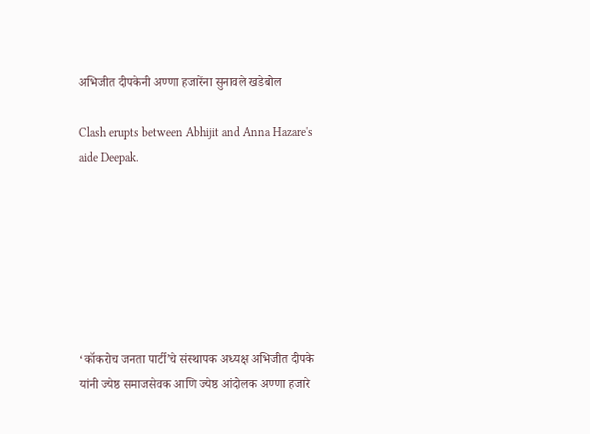अभिजीत दीपकेनी अण्णा हजारेंना सुनावले खडेबोल

Clash erupts between Abhijit and Anna Hazare's aide Deepak.







‘कॉकरोच जनता पार्टी’चे संस्थापक अध्यक्ष अभिजीत दीपके यांनी ज्येष्ठ समाजसेवक आणि ज्येष्ठ आंदोलक अण्णा हजारे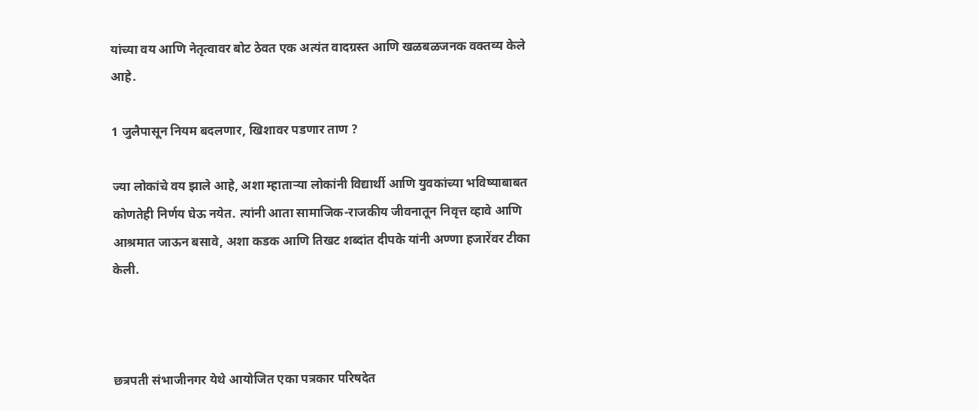यांच्या वय आणि नेतृत्वावर बोट ठेवत एक अत्यंत वादग्रस्त आणि खळबळजनक वक्तव्य केले आहे.

1 जुलैपासून नियम बदलणार, खिशावर पडणार ताण ?

ज्या लोकांचे वय झाले आहे, अशा म्हाताऱ्या लोकांनी विद्यार्थी आणि युवकांच्या भविष्याबाबत कोणतेही निर्णय घेऊ नयेत. त्यांनी आता सामाजिक-राजकीय जीवनातून निवृत्त व्हावे आणि आश्रमात जाऊन बसावे, अशा कडक आणि तिखट शब्दांत दीपके यांनी अण्णा हजारेंवर टीका केली.



छत्रपती संभाजीनगर येथे आयोजित एका पत्रकार परिषदेत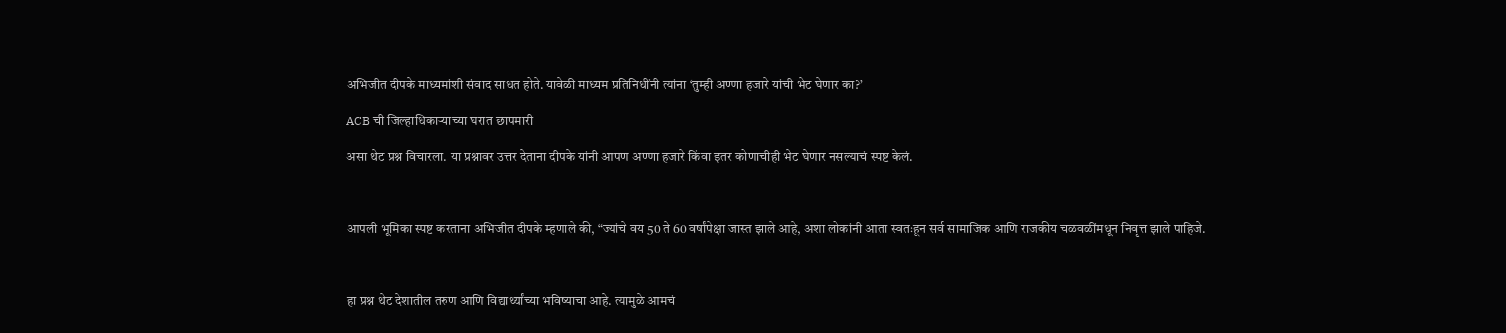अभिजीत दीपके माध्यमांशी संवाद साधत होते. यावेळी माध्यम प्रतिनिधींनी त्यांना ‘तुम्ही अण्णा हजारे यांची भेट घेणार का?’

ACB ची जिल्हाधिकाऱ्याच्या घरात छापमारी

असा थेट प्रश्न विचारला. या प्रश्नावर उत्तर देताना दीपके यांनी आपण अण्णा हजारे किंवा इतर कोणाचीही भेट घेणार नसल्याचं स्पष्ट केलं.



आपली भूमिका स्पष्ट करताना अभिजीत दीपके म्हणाले की, “ज्यांचे वय 50 ते 60 वर्षांपेक्षा जास्त झाले आहे, अशा लोकांनी आता स्वतःहून सर्व सामाजिक आणि राजकीय चळवळींमधून निवृत्त झाले पाहिजे.



हा प्रश्न थेट देशातील तरुण आणि विद्यार्थ्यांच्या भविष्याचा आहे. त्यामुळे आमचं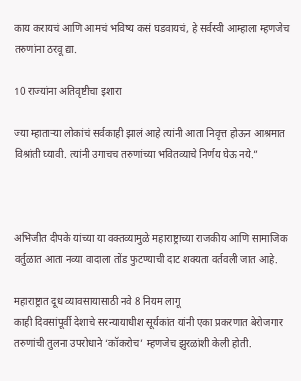काय करायचं आणि आमचं भविष्य कसं घडवायचं, हे सर्वस्वी आम्हाला म्हणजेच तरुणांना ठरवू द्या.

10 राज्यांना अतिवृष्टीचा इशारा

ज्या म्हाताऱ्या लोकांचं सर्वकाही झालं आहे त्यांनी आता निवृत्त होऊन आश्रमात विश्रांती घ्यावी. त्यांनी उगाचच तरुणांच्या भवितव्याचे निर्णय घेऊ नये.”



अभिजीत दीपके यांच्या या वक्तव्यामुळे महाराष्ट्राच्या राजकीय आणि सामाजिक वर्तुळात आता नव्या वादाला तोंड फुटण्याची दाट शक्यता वर्तवली जात आहे.

महाराष्ट्रात दूध व्यावसायासाठी नवे 8 नियम लागू
काही दिवसांपूर्वी देशाचे सरन्यायाधीश सूर्यकांत यांनी एका प्रकरणात बेरोजगार तरुणांची तुलना उपरोधाने ‘कॉकरोच’ म्हणजेच झुरळांशी केली होती.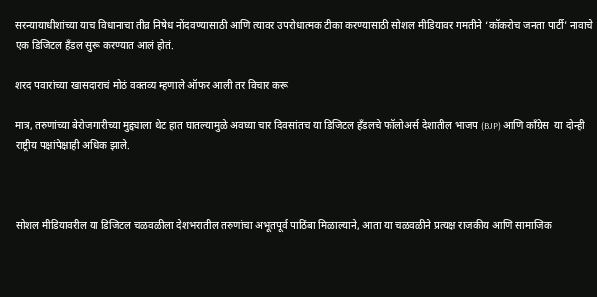सरन्यायाधीशांच्या याच विधानाचा तीव्र निषेध नोंदवण्यासाठी आणि त्यावर उपरोधात्मक टीका करण्यासाठी सोशल मीडियावर गमतीने ‘कॉकरोच जनता पार्टी’ नावाचे एक डिजिटल हँडल सुरू करण्यात आलं होतं.

शरद पवारांच्या खासदाराचं मोठं वक्तव्य म्हणाले ऑफर आली तर विचार करू

मात्र, तरुणांच्या बेरोजगारीच्या मुद्द्याला थेट हात घातल्यामुळे अवघ्या चार दिवसांतच या डिजिटल हँडलचे फॉलोअर्स देशातील भाजप (BJP) आणि काँग्रेस  या दोन्ही राष्ट्रीय पक्षांपेक्षाही अधिक झाले.



सोशल मीडियावरील या डिजिटल चळवळीला देशभरातील तरुणांचा अभूतपूर्व पाठिंबा मिळाल्याने, आता या चळवळीने प्रत्यक्ष राजकीय आणि सामाजिक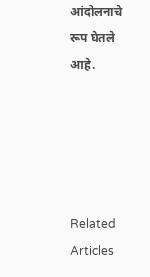आंदोलनाचे रूप घेतले आहे.





Related Articles